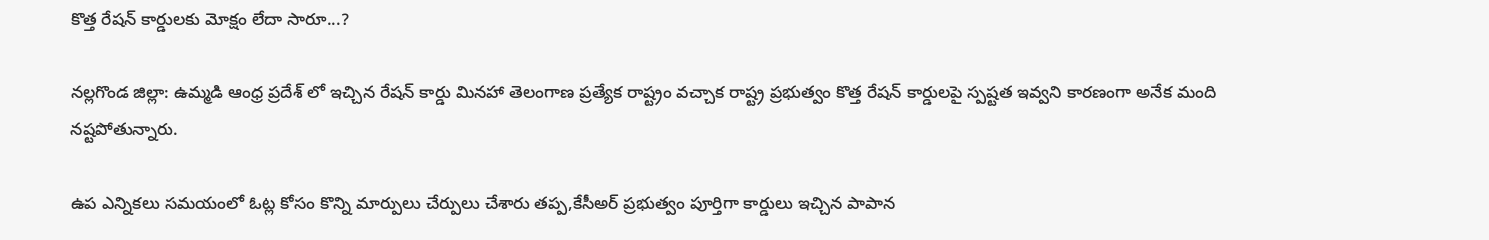కొత్త రేషన్ కార్డులకు మోక్షం లేదా సారూ...?

నల్లగొండ జిల్లా: ఉమ్మడి ఆంధ్ర ప్రదేశ్ లో ఇచ్చిన రేషన్ కార్డు మినహా తెలంగాణ ప్రత్యేక రాష్ట్రం వచ్చాక రాష్ట్ర ప్రభుత్వం కొత్త రేషన్ కార్డులపై స్పష్టత ఇవ్వని కారణంగా అనేక మంది నష్టపోతున్నారు.

ఉప ఎన్నికలు సమయంలో ఓట్ల కోసం కొన్ని మార్పులు చేర్పులు చేశారు తప్ప,కేసీఅర్ ప్రభుత్వం పూర్తిగా కార్డులు ఇచ్చిన పాపాన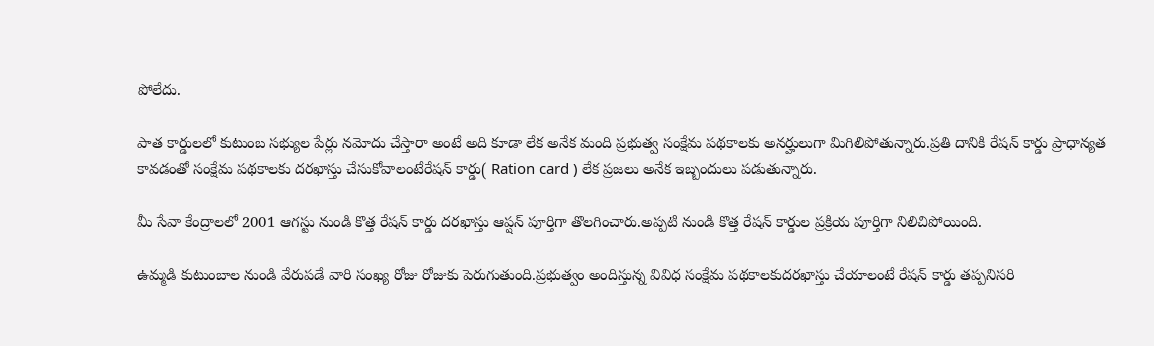పోలేదు.

పాత కార్డులలో కుటుంబ సభ్యుల పేర్లు నమోదు చేస్తారా అంటే అది కూడా లేక అనేక మంది ప్రభుత్వ సంక్షేమ పథకాలకు అనర్హులుగా మిగిలిపోతున్నారు.ప్రతి దానికి రేషన్ కార్డు ప్రాధాన్యత కావడంతో సంక్షేమ పథకాలకు దరఖాస్తు చేసుకోవాలంటేరేషన్ కార్డు( Ration card ) లేక ప్రజలు అనేక ఇబ్బందులు పడుతున్నారు.

మీ సేవా కేంద్రాలలో 2001 ఆగస్టు నుండి కొత్త రేషన్ కార్డు దరఖాస్తు ఆప్షన్ పూర్తిగా తొలగించారు.అప్పటి నుండి కొత్త రేషన్ కార్డుల ప్రక్రియ పూర్తిగా నిలిచిపోయింది.

ఉమ్మడి కుటుంబాల నుండి వేరుపడే వారి సంఖ్య రోజు రోజుకు పెరుగుతుంది.ప్రభుత్వం అందిస్తున్న వివిధ సంక్షేమ పథకాలకుదరఖాస్తు చేయాలంటే రేషన్ కార్డు తప్పనిసరి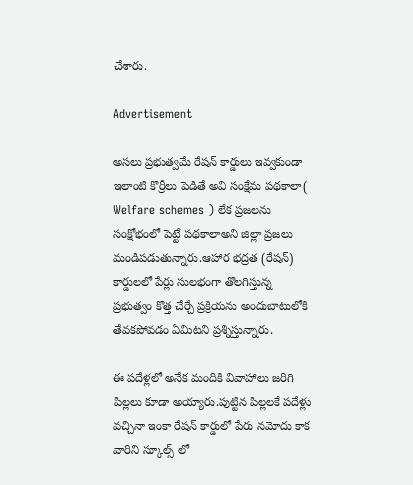చేశారు.

Advertisement

అసలు ప్రభుత్వమే రేషన్ కార్డులు ఇవ్వకుండా ఇలాంటి కొర్రీలు పెడితే అవి సంక్షేమ పథకాలా( Welfare schemes ) లేక ప్రజలను సంక్షోభంలో పెట్టే పథకాలాఅని జిల్లా ప్రజలు మండిపడుతున్నారు.ఆహార భద్రత (రేషన్) కార్డులలో పేర్లు సులభంగా తొలగిస్తున్న ప్రభుత్వం కొత్త చేర్చే ప్రక్రియను అందుబాటులోకి తేవకపోవడం ఏమిటని ప్రశ్నిస్తున్నారు.

ఈ పదేళ్లలో అనేక మందికి వివాహాలు జరిగి పిల్లలు కూడా అయ్యారు.పుట్టిన పిల్లలకే పదేళ్లు వచ్చినా ఇంకా రేషన్ కార్డులో పేరు నమోదు కాక వారిని స్కూల్స్ లో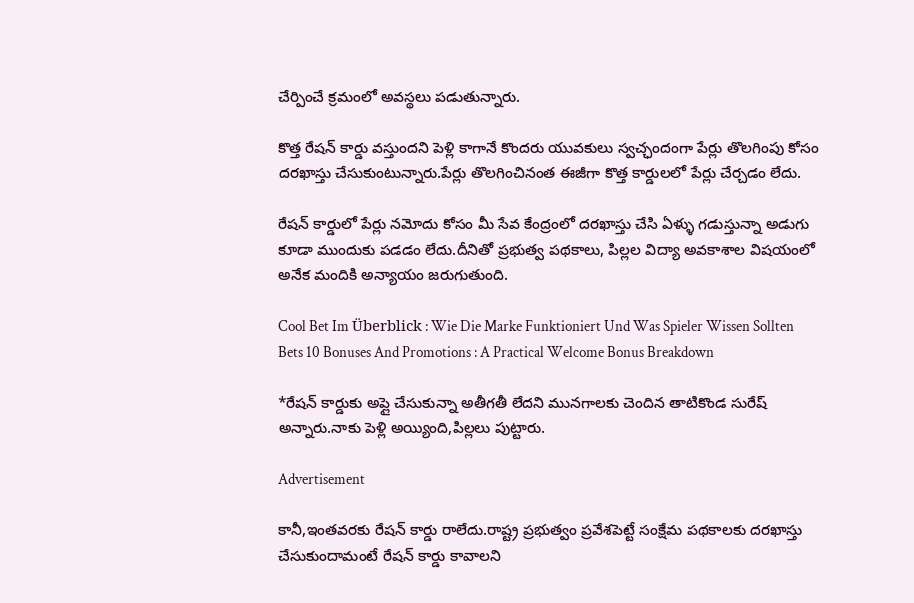చేర్పించే క్రమంలో అవస్థలు పడుతున్నారు.

కొత్త రేషన్ కార్డు వస్తుందని పెళ్లి కాగానే కొందరు యువకులు స్వచ్ఛందంగా పేర్లు తొలగింపు కోసం దరఖాస్తు చేసుకుంటున్నారు.పేర్లు తొలగించినంత ఈజీగా కొత్త కార్డులలో పేర్లు చేర్చడం లేదు.

రేషన్ కార్డులో పేర్లు నమోదు కోసం మీ సేవ కేంద్రంలో దరఖాస్తు చేసి ఏళ్ళు గడుస్తున్నా అడుగు కూడా ముందుకు పడడం లేదు.దీనితో ప్రభుత్వ పథకాలు, పిల్లల విద్యా అవకాశాల విషయంలో అనేక మందికి అన్యాయం జరుగుతుంది.

Cool Bet Im Überblick : Wie Die Marke Funktioniert Und Was Spieler Wissen Sollten
Bets 10 Bonuses And Promotions : A Practical Welcome Bonus Breakdown

*రేషన్ కార్డుకు అప్లై చేసుకున్నా అతీగతీ లేదని మునగాలకు చెందిన తాటికొండ సురేష్ అన్నారు.నాకు పెళ్లి అయ్యింది,పిల్లలు పుట్టారు.

Advertisement

కానీ,ఇంతవరకు రేషన్ కార్డు రాలేదు.రాష్ట్ర ప్రభుత్వం ప్రవేశపెట్టే సంక్షేమ పథకాలకు దరఖాస్తు చేసుకుందామంటే రేషన్ కార్డు కావాలని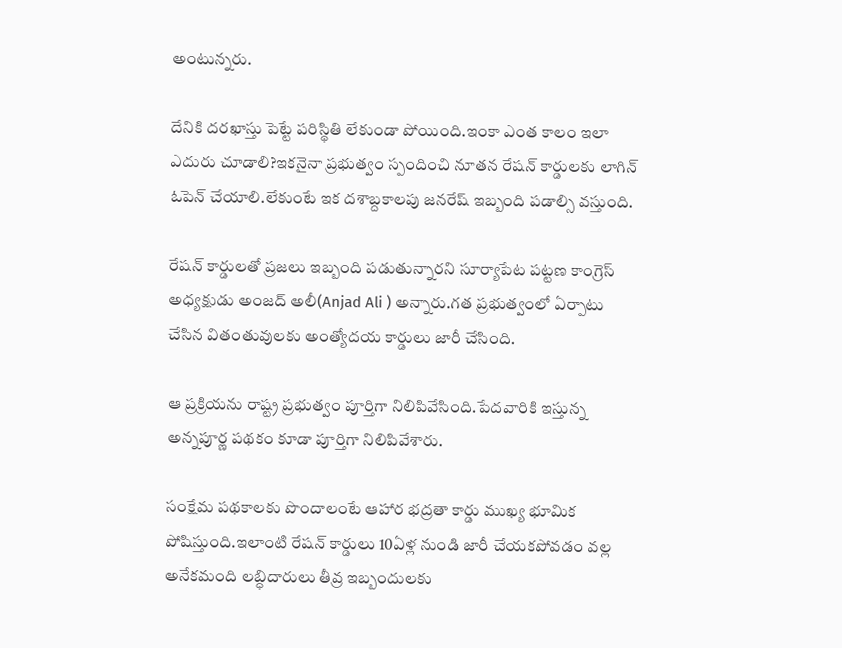అంటున్నరు.

దేనికి దరఖాస్తు పెట్టే పరిస్థితి లేకుండా పోయింది.ఇంకా ఎంత కాలం ఇలా ఎదురు చూడాలి?ఇకనైనా ప్రభుత్వం స్పందించి నూతన రేషన్ కార్డులకు లాగిన్ ఓపెన్ చేయాలి.లేకుంటే ఇక దశాబ్దకాలపు జనరేష్ ఇబ్బంది పడాల్సి వస్తుంది.

రేషన్ కార్డులతో ప్రజలు ఇబ్బంది పడుతున్నారని సూర్యాపేట పట్టణ కాంగ్రెస్ అధ్యక్షుడు అంజద్ అలీ(Anjad Ali ) అన్నారు.గత ప్రభుత్వంలో ఏర్పాటు చేసిన వితంతువులకు అంత్యోదయ కార్డులు జారీ చేసింది.

ఆ ప్రక్రియను రాష్ట్ర ప్రభుత్వం పూర్తిగా నిలిపివేసింది.పేదవారికి ఇస్తున్న అన్నపూర్ణ పథకం కూడా పూర్తిగా నిలిపివేశారు.

సంక్షేమ పథకాలకు పొందాలంటే ఆహార భద్రతా కార్డు ముఖ్య భూమిక పోషిస్తుంది.ఇలాంటి రేషన్ కార్డులు 10ఏళ్ల నుండి జారీ చేయకపోవడం వల్ల అనేకమంది లబ్ధిదారులు తీవ్ర ఇబ్బందులకు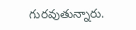గురవుతున్నారు.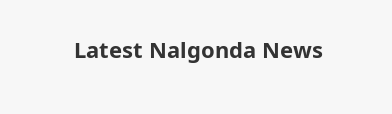Latest Nalgonda News